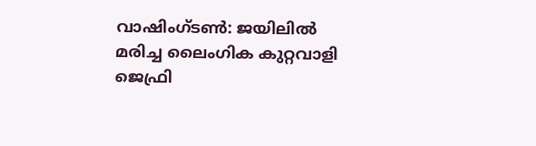വാഷിംഗ്ടൺ: ജയിലിൽ മരിച്ച ലൈംഗിക കുറ്റവാളി ജെഫ്രി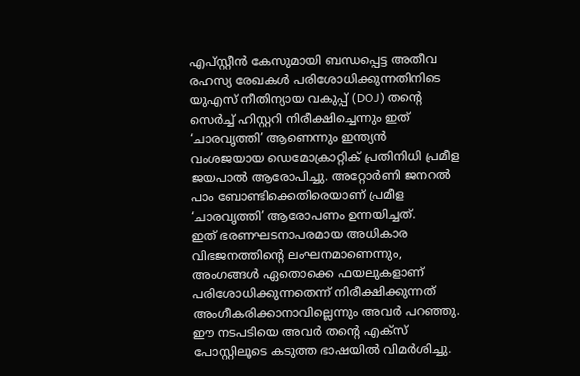എപ്സ്റ്റീൻ കേസുമായി ബന്ധപ്പെട്ട അതീവ രഹസ്യ രേഖകൾ പരിശോധിക്കുന്നതിനിടെ യുഎസ് നീതിന്യായ വകുപ്പ് (DOJ) തൻ്റെ സെർച്ച് ഹിസ്റ്ററി നിരീക്ഷിച്ചെന്നും ഇത് ‘ചാരവൃത്തി’ ആണെന്നും ഇന്ത്യൻ വംശജയായ ഡെമോക്രാറ്റിക് പ്രതിനിധി പ്രമീള ജയപാൽ ആരോപിച്ചു. അറ്റോർണി ജനറൽ പാം ബോണ്ടിക്കെതിരെയാണ് പ്രമീള ‘ചാരവൃത്തി’ ആരോപണം ഉന്നയിച്ചത്.
ഇത് ഭരണഘടനാപരമായ അധികാര വിഭജനത്തിന്റെ ലംഘനമാണെന്നും, അംഗങ്ങൾ ഏതൊക്കെ ഫയലുകളാണ് പരിശോധിക്കുന്നതെന്ന് നിരീക്ഷിക്കുന്നത് അംഗീകരിക്കാനാവില്ലെന്നും അവർ പറഞ്ഞു. ഈ നടപടിയെ അവർ തന്റെ എക്സ് പോസ്റ്റിലൂടെ കടുത്ത ഭാഷയിൽ വിമർശിച്ചു.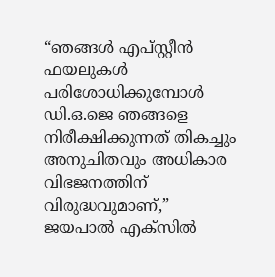“ഞങ്ങൾ എപ്സ്റ്റീൻ ഫയലുകൾ പരിശോധിക്കുമ്പോൾ ഡി.ഒ.ജെ ഞങ്ങളെ നിരീക്ഷിക്കുന്നത് തികച്ചും അനുചിതവും അധികാര വിഭജനത്തിന് വിരുദ്ധവുമാണ്,” ജയപാൽ എക്സിൽ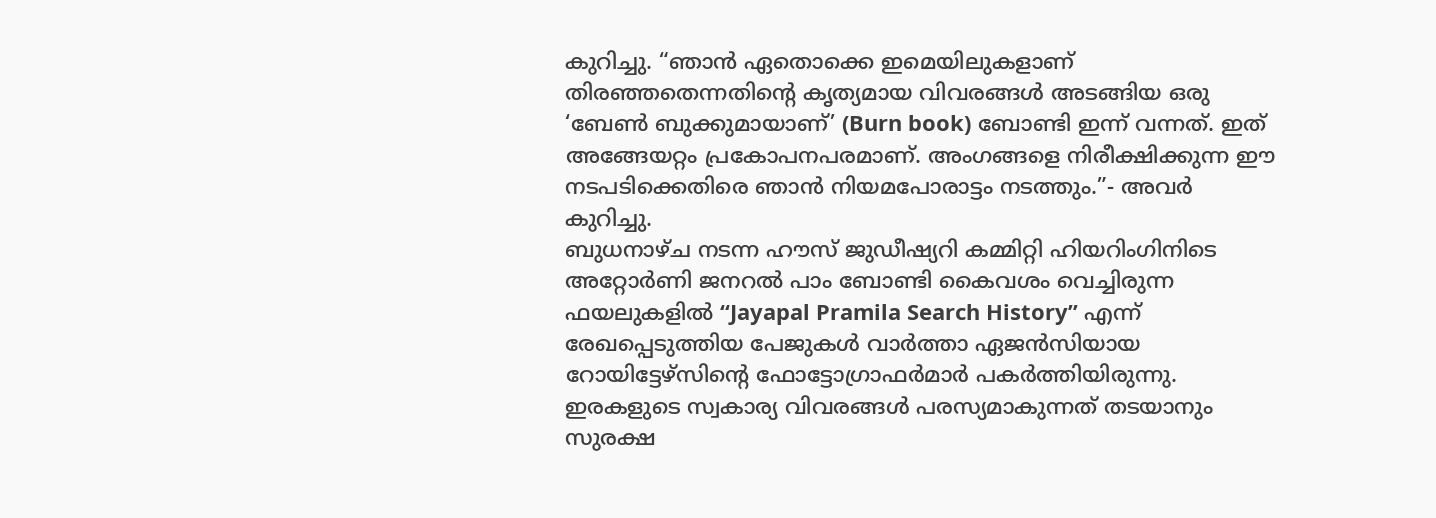കുറിച്ചു. “ഞാൻ ഏതൊക്കെ ഇമെയിലുകളാണ് തിരഞ്ഞതെന്നതിന്റെ കൃത്യമായ വിവരങ്ങൾ അടങ്ങിയ ഒരു ‘ബേൺ ബുക്കുമായാണ്’ (Burn book) ബോണ്ടി ഇന്ന് വന്നത്. ഇത് അങ്ങേയറ്റം പ്രകോപനപരമാണ്. അംഗങ്ങളെ നിരീക്ഷിക്കുന്ന ഈ നടപടിക്കെതിരെ ഞാൻ നിയമപോരാട്ടം നടത്തും.”- അവർ കുറിച്ചു.
ബുധനാഴ്ച നടന്ന ഹൗസ് ജുഡീഷ്യറി കമ്മിറ്റി ഹിയറിംഗിനിടെ അറ്റോർണി ജനറൽ പാം ബോണ്ടി കൈവശം വെച്ചിരുന്ന ഫയലുകളിൽ “Jayapal Pramila Search History” എന്ന് രേഖപ്പെടുത്തിയ പേജുകൾ വാർത്താ ഏജൻസിയായ റോയിട്ടേഴ്സിൻ്റെ ഫോട്ടോഗ്രാഫർമാർ പകർത്തിയിരുന്നു.
ഇരകളുടെ സ്വകാര്യ വിവരങ്ങൾ പരസ്യമാകുന്നത് തടയാനും സുരക്ഷ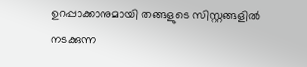ഉറപ്പാക്കാനുമായി തങ്ങളുടെ സിസ്റ്റങ്ങളിൽ നടക്കുന്ന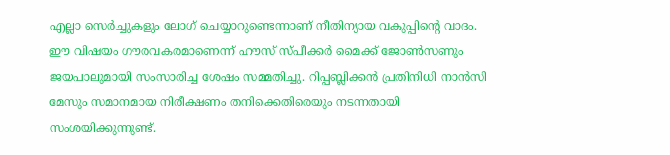എല്ലാ സെർച്ചുകളും ലോഗ് ചെയ്യാറുണ്ടെന്നാണ് നീതിന്യായ വകുപ്പിൻ്റെ വാദം. ഈ വിഷയം ഗൗരവകരമാണെന്ന് ഹൗസ് സ്പീക്കർ മൈക്ക് ജോൺസണും ജയപാലുമായി സംസാരിച്ച ശേഷം സമ്മതിച്ചു. റിപ്പബ്ലിക്കൻ പ്രതിനിധി നാൻസി മേസും സമാനമായ നിരീക്ഷണം തനിക്കെതിരെയും നടന്നതായി സംശയിക്കുന്നുണ്ട്.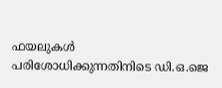ഫയലുകൾ പരിശോധിക്കുന്നതിനിടെ ഡി.ഒ.ജെ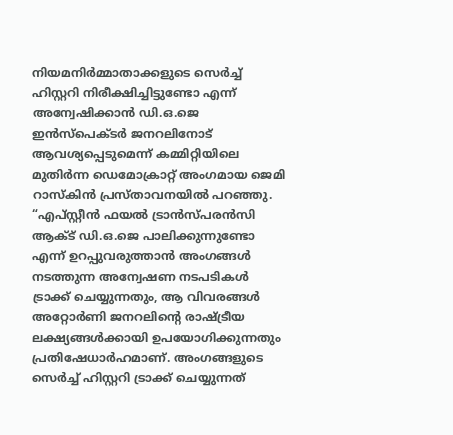നിയമനിർമ്മാതാക്കളുടെ സെർച്ച് ഹിസ്റ്ററി നിരീക്ഷിച്ചിട്ടുണ്ടോ എന്ന് അന്വേഷിക്കാൻ ഡി.ഒ.ജെ ഇൻസ്പെക്ടർ ജനറലിനോട് ആവശ്യപ്പെടുമെന്ന് കമ്മിറ്റിയിലെ മുതിർന്ന ഡെമോക്രാറ്റ് അംഗമായ ജെമി റാസ്കിൻ പ്രസ്താവനയിൽ പറഞ്ഞു. “എപ്സ്റ്റീൻ ഫയൽ ട്രാൻസ്പരൻസി ആക്ട് ഡി.ഒ.ജെ പാലിക്കുന്നുണ്ടോ എന്ന് ഉറപ്പുവരുത്താൻ അംഗങ്ങൾ നടത്തുന്ന അന്വേഷണ നടപടികൾ ട്രാക്ക് ചെയ്യുന്നതും, ആ വിവരങ്ങൾ അറ്റോർണി ജനറലിന്റെ രാഷ്ട്രീയ ലക്ഷ്യങ്ങൾക്കായി ഉപയോഗിക്കുന്നതും പ്രതിഷേധാർഹമാണ്. അംഗങ്ങളുടെ സെർച്ച് ഹിസ്റ്ററി ട്രാക്ക് ചെയ്യുന്നത്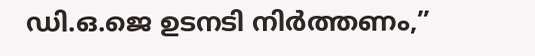ഡി.ഒ.ജെ ഉടനടി നിർത്തണം,”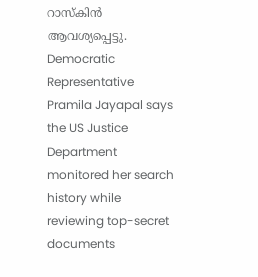റാസ്കിൻ ആവശ്യപ്പെട്ടു.
Democratic Representative Pramila Jayapal says the US Justice Department monitored her search history while reviewing top-secret documents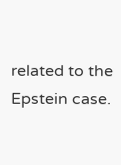related to the Epstein case.